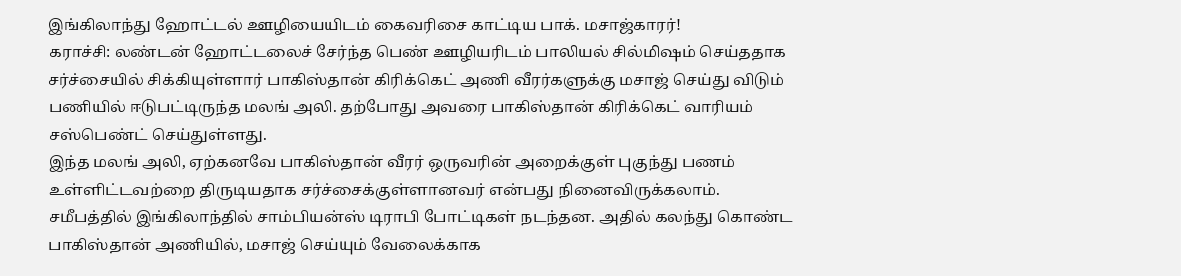இங்கிலாந்து ஹோட்டல் ஊழியையிடம் கைவரிசை காட்டிய பாக். மசாஜ்காரர்!
கராச்சி: லண்டன் ஹோட்டலைச் சேர்ந்த பெண் ஊழியரிடம் பாலியல் சில்மிஷம் செய்ததாக சர்ச்சையில் சிக்கியுள்ளார் பாகிஸ்தான் கிரிக்கெட் அணி வீரர்களுக்கு மசாஜ் செய்து விடும் பணியில் ஈடுபட்டிருந்த மலங் அலி. தற்போது அவரை பாகிஸ்தான் கிரிக்கெட் வாரியம் சஸ்பெண்ட் செய்துள்ளது.
இந்த மலங் அலி, ஏற்கனவே பாகிஸ்தான் வீரர் ஒருவரின் அறைக்குள் புகுந்து பணம் உள்ளிட்டவற்றை திருடியதாக சர்ச்சைக்குள்ளானவர் என்பது நினைவிருக்கலாம்.
சமீபத்தில் இங்கிலாந்தில் சாம்பியன்ஸ் டிராபி போட்டிகள் நடந்தன. அதில் கலந்து கொண்ட பாகிஸ்தான் அணியில், மசாஜ் செய்யும் வேலைக்காக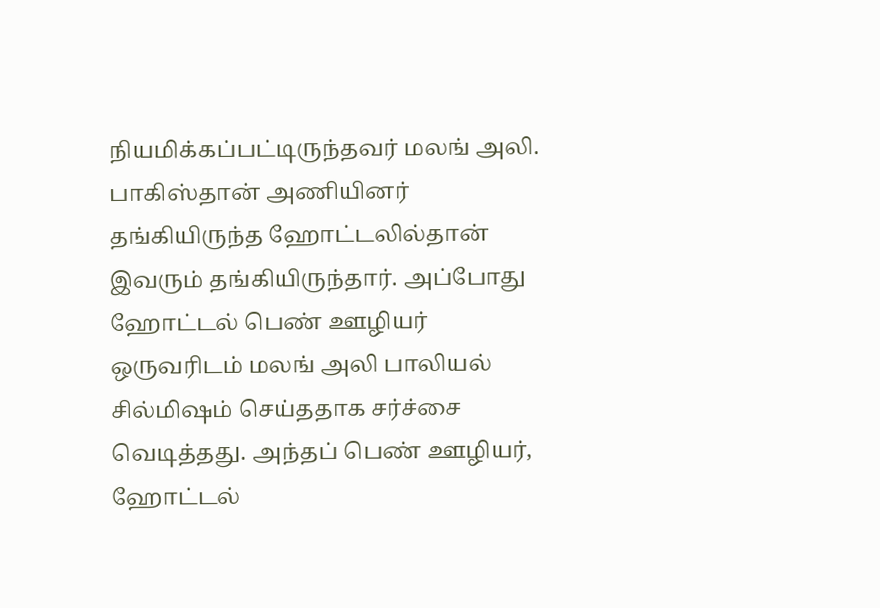நியமிக்கப்பட்டிருந்தவர் மலங் அலி.
பாகிஸ்தான் அணியினர் தங்கியிருந்த ஹோட்டலில்தான் இவரும் தங்கியிருந்தார். அப்போது ஹோட்டல் பெண் ஊழியர் ஒருவரிடம் மலங் அலி பாலியல் சில்மிஷம் செய்ததாக சர்ச்சை வெடித்தது. அந்தப் பெண் ஊழியர், ஹோட்டல்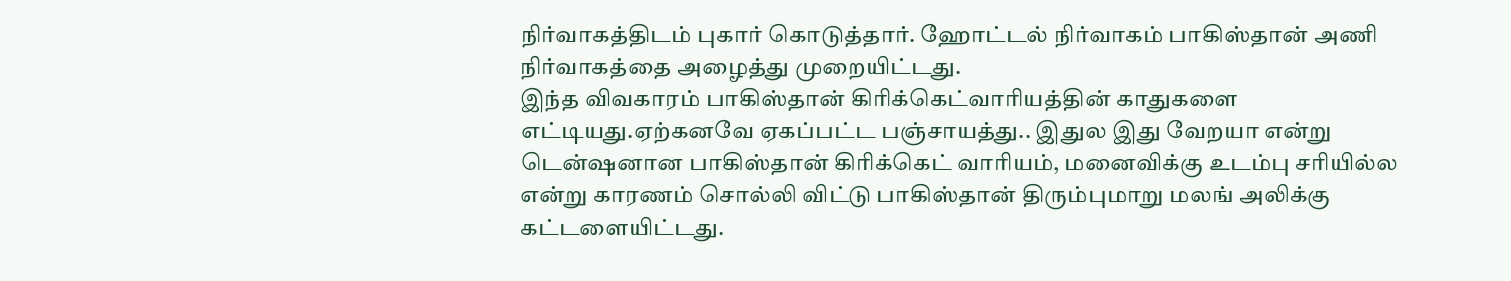நிர்வாகத்திடம் புகார் கொடுத்தார். ஹோட்டல் நிர்வாகம் பாகிஸ்தான் அணி நிர்வாகத்தை அழைத்து முறையிட்டது.
இந்த விவகாரம் பாகிஸ்தான் கிரிக்கெட்வாரியத்தின் காதுகளை எட்டியது.ஏற்கனவே ஏகப்பட்ட பஞ்சாயத்து.. இதுல இது வேறயா என்று டென்ஷனான பாகிஸ்தான் கிரிக்கெட் வாரியம், மனைவிக்கு உடம்பு சரியில்ல என்று காரணம் சொல்லி விட்டு பாகிஸ்தான் திரும்புமாறு மலங் அலிக்கு கட்டளையிட்டது.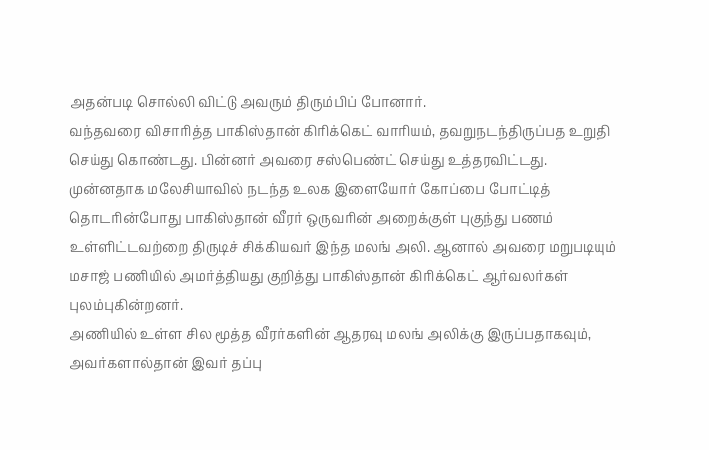அதன்படி சொல்லி விட்டு அவரும் திரும்பிப் போனார்.
வந்தவரை விசாரித்த பாகிஸ்தான் கிரிக்கெட் வாரியம், தவறுநடந்திருப்பத உறுதி செய்து கொண்டது. பின்னர் அவரை சஸ்பெண்ட் செய்து உத்தரவிட்டது.
முன்னதாக மலேசியாவில் நடந்த உலக இளையோர் கோப்பை போட்டித் தொடரின்போது பாகிஸ்தான் வீரர் ஒருவரின் அறைக்குள் புகுந்து பணம் உள்ளிட்டவற்றை திருடிச் சிக்கியவர் இந்த மலங் அலி. ஆனால் அவரை மறுபடியும் மசாஜ் பணியில் அமர்த்தியது குறித்து பாகிஸ்தான் கிரிக்கெட் ஆர்வலர்கள் புலம்புகின்றனர்.
அணியில் உள்ள சில மூத்த வீரர்களின் ஆதரவு மலங் அலிக்கு இருப்பதாகவும், அவர்களால்தான் இவர் தப்பு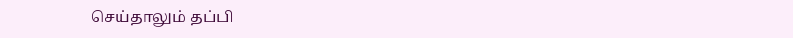செய்தாலும் தப்பி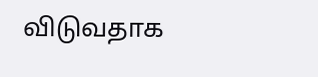விடுவதாக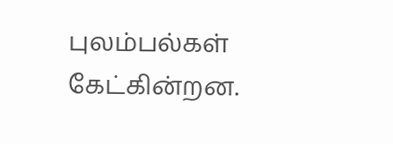புலம்பல்கள் கேட்கின்றன.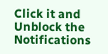Click it and Unblock the Notifications